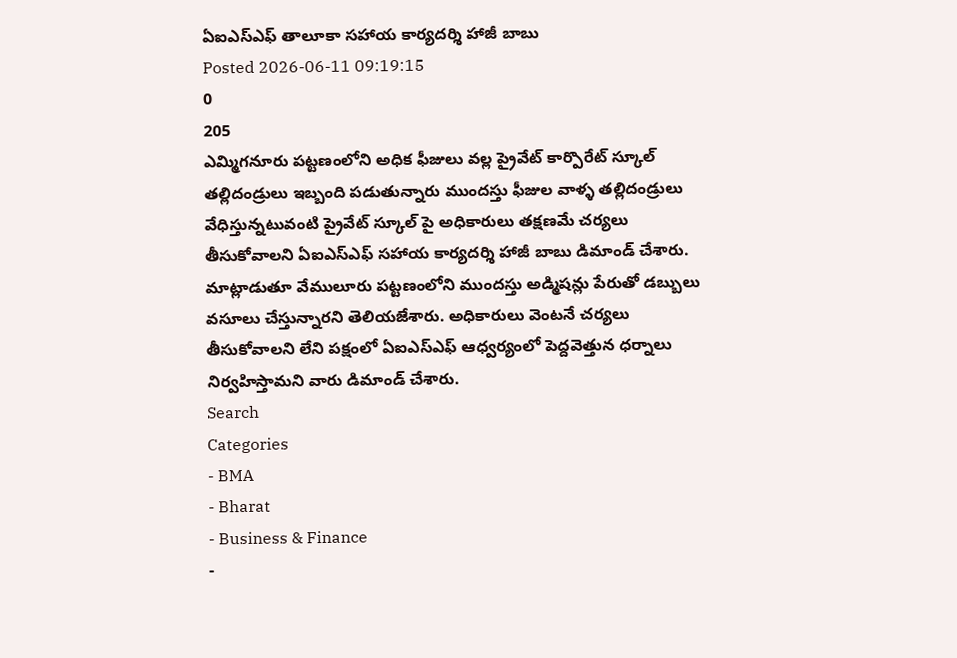ఏఐఎస్ఎఫ్ తాలూకా సహాయ కార్యదర్శి హాజీ బాబు
Posted 2026-06-11 09:19:15
0
205
ఎమ్మిగనూరు పట్టణంలోని అధిక ఫీజులు వల్ల ప్రైవేట్ కార్పొరేట్ స్కూల్ తల్లిదండ్రులు ఇబ్బంది పడుతున్నారు ముందస్తు ఫీజుల వాళ్ళ తల్లిదండ్రులు వేధిస్తున్నటువంటి ప్రైవేట్ స్కూల్ పై అధికారులు తక్షణమే చర్యలు తీసుకోవాలని ఏఐఎస్ఎఫ్ సహాయ కార్యదర్శి హాజీ బాబు డిమాండ్ చేశారు. మాట్లాడుతూ వేములూరు పట్టణంలోని ముందస్తు అడ్మిషన్లు పేరుతో డబ్బులు వసూలు చేస్తున్నారని తెలియజేశారు. అధికారులు వెంటనే చర్యలు తీసుకోవాలని లేని పక్షంలో ఏఐఎస్ఎఫ్ ఆధ్వర్యంలో పెద్దవెత్తున ధర్నాలు నిర్వహిస్తామని వారు డిమాండ్ చేశారు.
Search
Categories
- BMA
- Bharat
- Business & Finance
-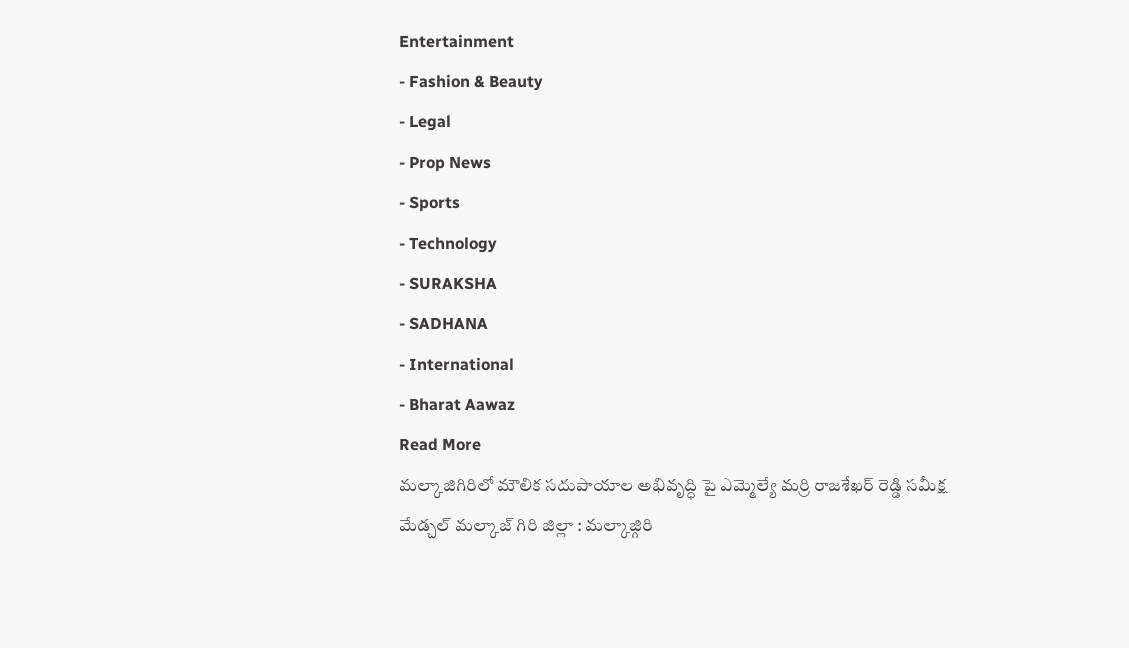Entertainment
- Fashion & Beauty
- Legal
- Prop News
- Sports
- Technology
- SURAKSHA
- SADHANA
- International
- Bharat Aawaz
Read More
మల్కాజిగిరిలో మౌలిక సదుపాయాల అభివృద్ధి పై ఎమ్మెల్యే మర్రి రాజశేఖర్ రెడ్డి సమీక్ష
మేడ్చల్ మల్కాజ్ గిరి జిల్లా : మల్కాజ్గిరి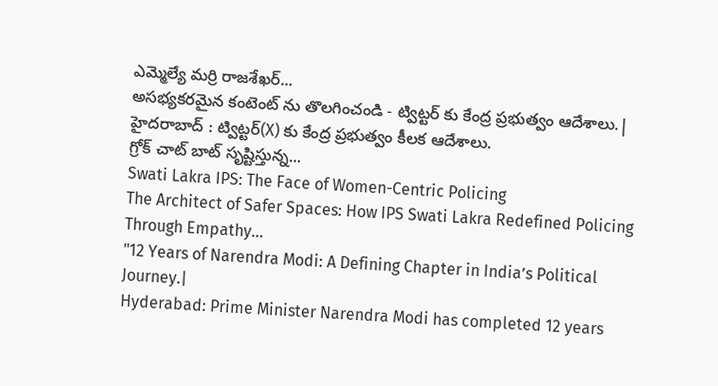ఎమ్మెల్యే మర్రి రాజశేఖర్...
అసభ్యకరమైన కంటెంట్ ను తొలగించండి - ట్విట్టర్ కు కేంద్ర ప్రభుత్వం ఆదేశాలు.|
హైదరాబాద్ : ట్విట్టర్(X) కు కేంద్ర ప్రభుత్వం కీలక ఆదేశాలు.
గ్రోక్ చాట్ బాట్ సృష్టిస్తున్న...
Swati Lakra IPS: The Face of Women-Centric Policing
The Architect of Safer Spaces: How IPS Swati Lakra Redefined Policing Through Empathy...
"12 Years of Narendra Modi: A Defining Chapter in India’s Political Journey.|
Hyderabad: Prime Minister Narendra Modi has completed 12 years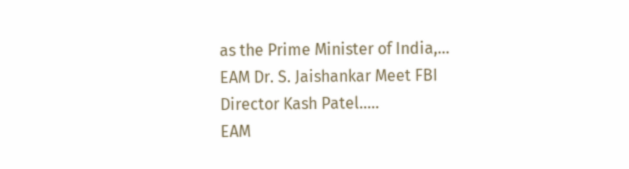as the Prime Minister of India,...
EAM Dr. S. Jaishankar Meet FBI Director Kash Patel.....
EAM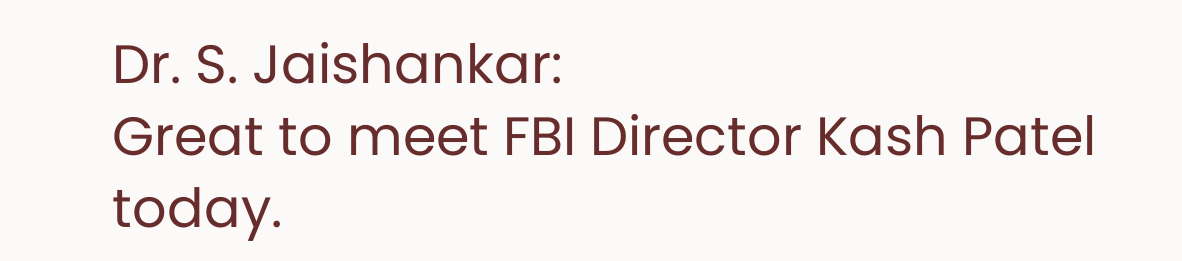Dr. S. Jaishankar:
Great to meet FBI Director Kash Patel today.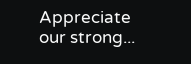Appreciate our strong...